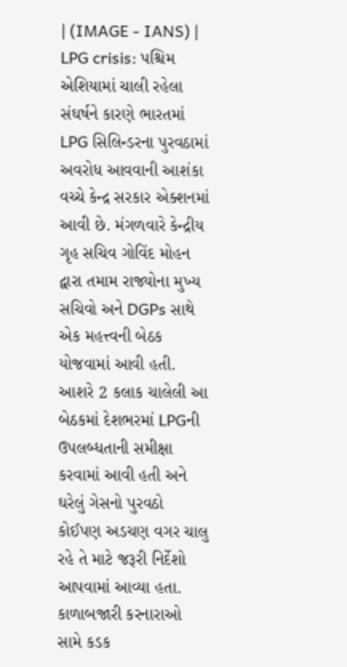| (IMAGE - IANS) |
LPG crisis: પશ્ચિમ એશિયામાં ચાલી રહેલા સંઘર્ષને કારણે ભારતમાં LPG સિલિન્ડરના પુરવઠામાં અવરોધ આવવાની આશંકા વચ્ચે કેન્દ્ર સરકાર એક્શનમાં આવી છે. મંગળવારે કેન્દ્રીય ગૃહ સચિવ ગોવિંદ મોહન દ્વારા તમામ રાજ્યોના મુખ્ય સચિવો અને DGPs સાથે એક મહત્ત્વની બેઠક યોજવામાં આવી હતી. આશરે 2 કલાક ચાલેલી આ બેઠકમાં દેશભરમાં LPGની ઉપલબ્ધતાની સમીક્ષા કરવામાં આવી હતી અને ઘરેલું ગેસનો પુરવઠો કોઈપણ અડચણ વગર ચાલુ રહે તે માટે જરૂરી નિર્દેશો આપવામાં આવ્યા હતા.
કાળાબજારી કરનારાઓ સામે કડક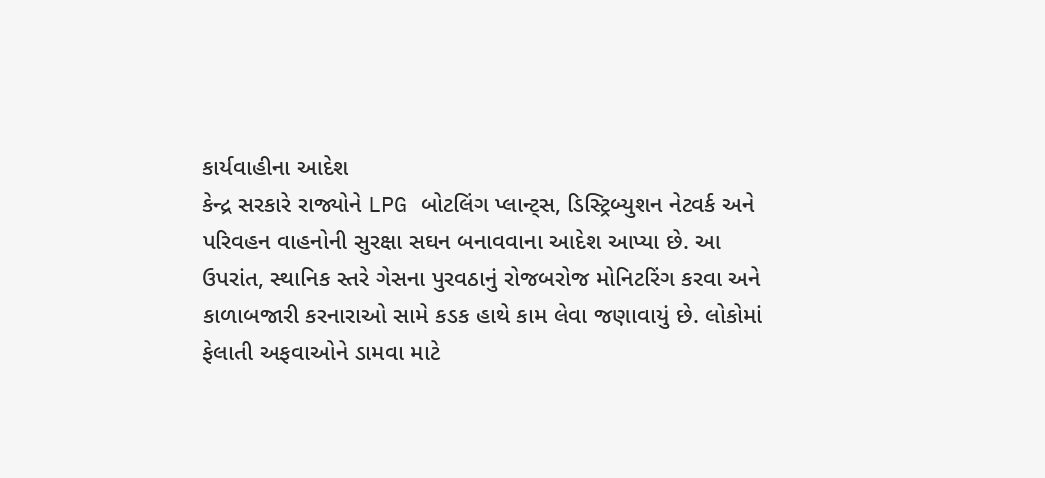કાર્યવાહીના આદેશ
કેન્દ્ર સરકારે રાજ્યોને LPG બોટલિંગ પ્લાન્ટ્સ, ડિસ્ટ્રિબ્યુશન નેટવર્ક અને પરિવહન વાહનોની સુરક્ષા સઘન બનાવવાના આદેશ આપ્યા છે. આ ઉપરાંત, સ્થાનિક સ્તરે ગેસના પુરવઠાનું રોજબરોજ મોનિટરિંગ કરવા અને કાળાબજારી કરનારાઓ સામે કડક હાથે કામ લેવા જણાવાયું છે. લોકોમાં ફેલાતી અફવાઓને ડામવા માટે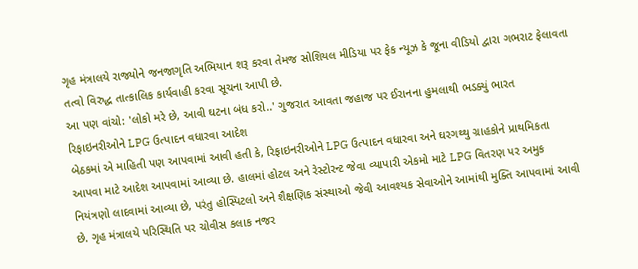ગૃહ મંત્રાલયે રાજ્યોને જનજાગૃતિ અભિયાન શરૂ કરવા તેમજ સોશિયલ મીડિયા પર ફેક ન્યૂઝ કે જૂના વીડિયો દ્વારા ગભરાટ ફેલાવતા તત્વો વિરુદ્ધ તાત્કાલિક કાર્યવાહી કરવા સૂચના આપી છે.
આ પણ વાંચો: 'લોકો મરે છે, આવી ઘટના બંધ કરો..' ગુજરાત આવતા જહાજ પર ઈરાનના હુમલાથી ભડક્યું ભારત
રિફાઇનરીઓને LPG ઉત્પાદન વધારવા આદેશ
બેઠકમાં એ માહિતી પણ આપવામાં આવી હતી કે, રિફાઇનરીઓને LPG ઉત્પાદન વધારવા અને ઘરગથ્થુ ગ્રાહકોને પ્રાથમિકતા આપવા માટે આદેશ આપવામાં આવ્યા છે. હાલમાં હોટલ અને રેસ્ટોરન્ટ જેવા વ્યાપારી એકમો માટે LPG વિતરણ પર અમુક નિયંત્રણો લાદવામાં આવ્યા છે, પરંતુ હોસ્પિટલો અને શૈક્ષણિક સંસ્થાઓ જેવી આવશ્યક સેવાઓને આમાંથી મુક્તિ આપવામાં આવી છે. ગૃહ મંત્રાલયે પરિસ્થિતિ પર ચોવીસ કલાક નજર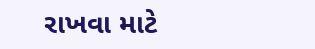રાખવા માટે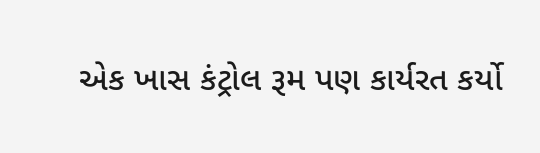એક ખાસ કંટ્રોલ રૂમ પણ કાર્યરત કર્યો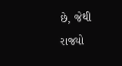છે, જેથી રાજ્યો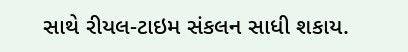સાથે રીયલ-ટાઇમ સંકલન સાધી શકાય.